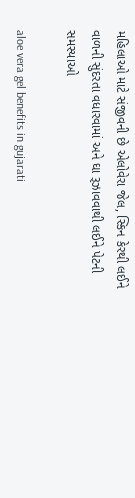મહિલાઓ માટે સંજીવની છે એલોવેરા જેલ, સ્કિન કેરથી લઈને વાળની સુંદરતા વધારવામાં અને ઘા રૂઝાવવાથી લઈને પેટની સમસ્યાઓ

aloe vera gel benefits in gujarati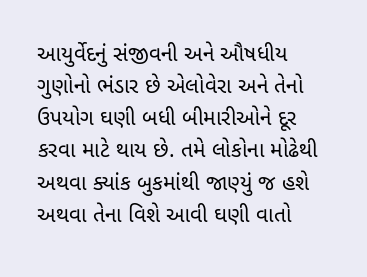આયુર્વેદનું સંજીવની અને ઔષધીય ગુણોનો ભંડાર છે એલોવેરા અને તેનો ઉપયોગ ઘણી બધી બીમારીઓને દૂર કરવા માટે થાય છે. તમે લોકોના મોઢેથી અથવા ક્યાંક બુકમાંથી જાણ્યું જ હશે અથવા તેના વિશે આવી ઘણી વાતો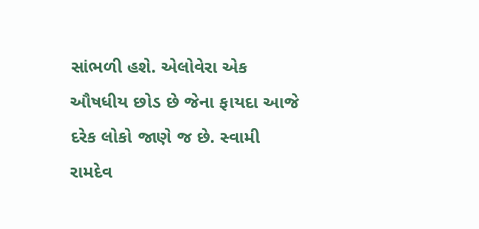સાંભળી હશે. એલોવેરા એક ઔષધીય છોડ છે જેના ફાયદા આજે દરેક લોકો જાણે જ છે. સ્વામી રામદેવ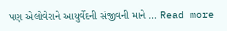પણ એલોવેરાને આયુર્વેદની સંજીવની માને … Read more